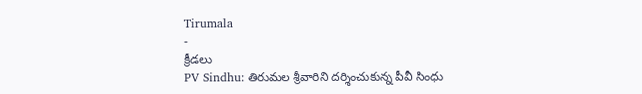Tirumala
-
క్రీడలు
PV Sindhu: తిరుమల శ్రీవారిని దర్శించుకున్న పీవీ సింధు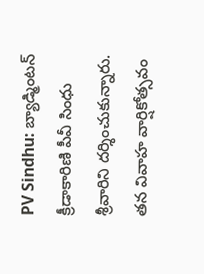PV Sindhu: బ్యాడ్మింటన్ క్రీడాకారిణి పీవీ సింధు శ్రీవారిని దర్శించుకున్నారు. తన వివాహ వార్షికోత్సవం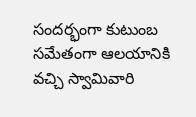సందర్భంగా కుటుంబ సమేతంగా ఆలయానికి వచ్చి స్వామివారి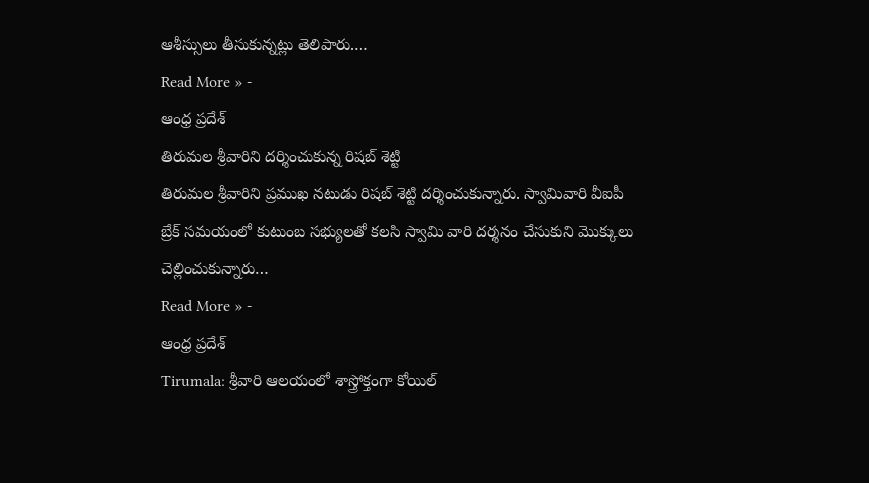ఆశీస్సులు తీసుకున్నట్లు తెలిపారు.…
Read More » -
ఆంధ్ర ప్రదేశ్
తిరుమల శ్రీవారిని దర్శించుకున్న రిషబ్ శెట్టి
తిరుమల శ్రీవారిని ప్రముఖ నటుడు రిషబ్ శెట్టి దర్శించుకున్నారు. స్వామివారి వీఐపీ బ్రేక్ సమయంలో కుటుంబ సభ్యులతో కలసి స్వామి వారి దర్శనం చేసుకుని మొక్కులు చెల్లించుకున్నారు…
Read More » -
ఆంధ్ర ప్రదేశ్
Tirumala: శ్రీవారి ఆలయంలో శాస్త్రోక్తంగా కోయిల్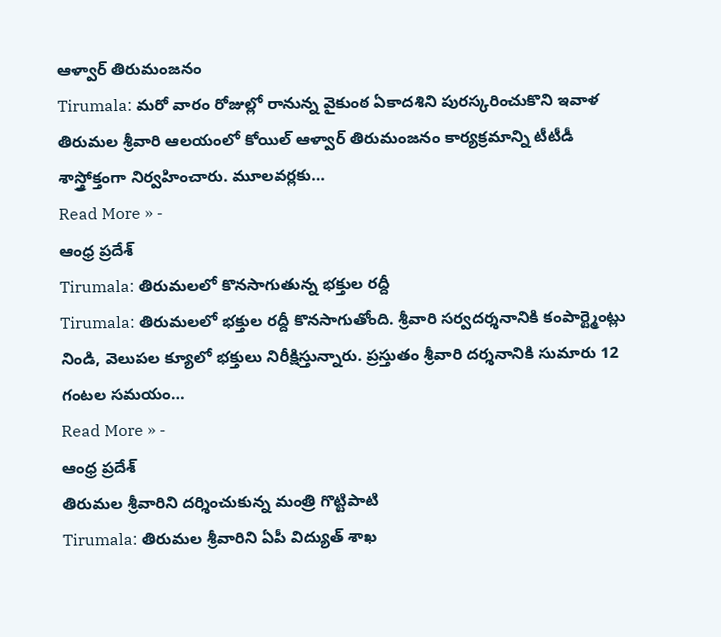ఆళ్వార్ తిరుమంజనం
Tirumala: మరో వారం రోజుల్లో రానున్న వైకుంఠ ఏకాదశిని పురస్కరించుకొని ఇవాళ తిరుమల శ్రీవారి ఆలయంలో కోయిల్ ఆళ్వార్ తిరుమంజనం కార్యక్రమాన్ని టీటీడీ శాస్త్రోక్తంగా నిర్వహించారు. మూలవర్లకు…
Read More » -
ఆంధ్ర ప్రదేశ్
Tirumala: తిరుమలలో కొనసాగుతున్న భక్తుల రద్దీ
Tirumala: తిరుమలలో భక్తుల రద్దీ కొనసాగుతోంది. శ్రీవారి సర్వదర్శనానికి కంపార్ట్మెంట్లు నిండి, వెలుపల క్యూలో భక్తులు నిరీక్షిస్తున్నారు. ప్రస్తుతం శ్రీవారి దర్శనానికి సుమారు 12 గంటల సమయం…
Read More » -
ఆంధ్ర ప్రదేశ్
తిరుమల శ్రీవారిని దర్శించుకున్న మంత్రి గొట్టిపాటి
Tirumala: తిరుమల శ్రీవారిని ఏపీ విద్యుత్ శాఖ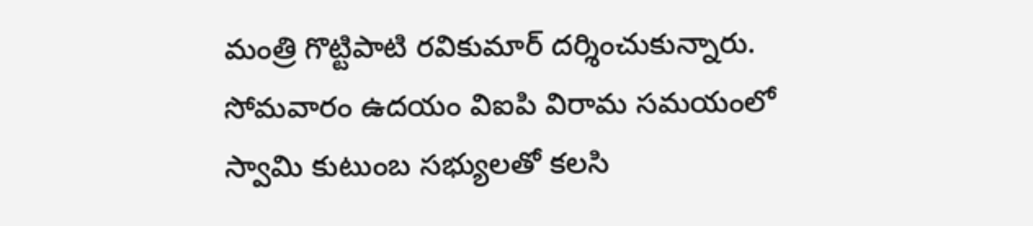మంత్రి గొట్టిపాటి రవికుమార్ దర్శించుకున్నారు. సోమవారం ఉదయం విఐపి విరామ సమయంలో స్వామి కుటుంబ సభ్యులతో కలసి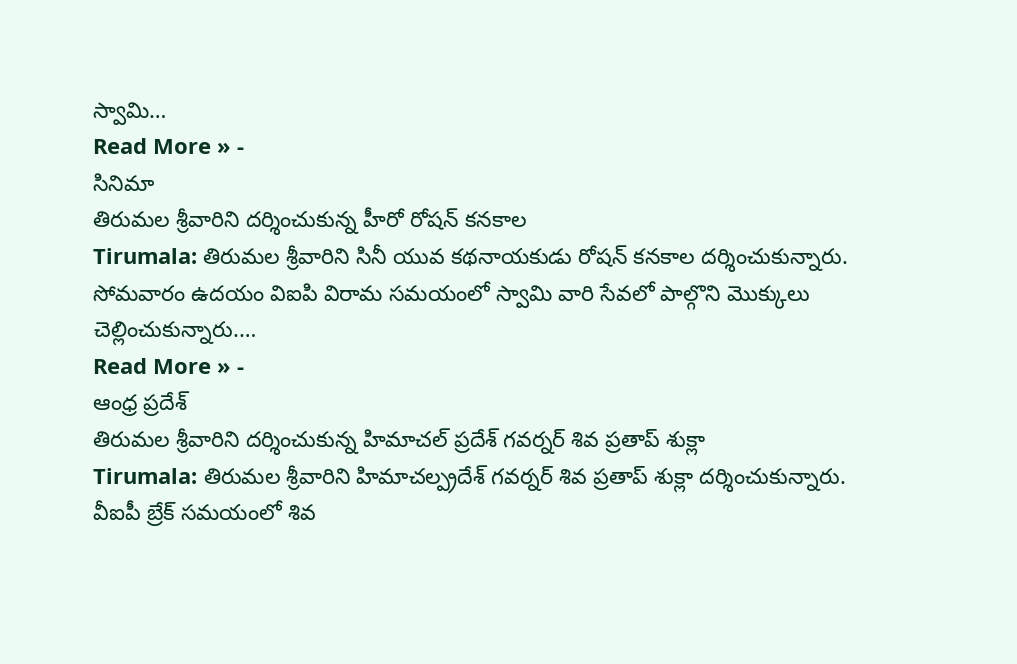స్వామి…
Read More » -
సినిమా
తిరుమల శ్రీవారిని దర్శించుకున్న హీరో రోషన్ కనకాల
Tirumala: తిరుమల శ్రీవారిని సినీ యువ కథనాయకుడు రోషన్ కనకాల దర్శించుకున్నారు. సోమవారం ఉదయం విఐపి విరామ సమయంలో స్వామి వారి సేవలో పాల్గొని మొక్కులు చెల్లించుకున్నారు.…
Read More » -
ఆంధ్ర ప్రదేశ్
తిరుమల శ్రీవారిని దర్శించుకున్న హిమాచల్ ప్రదేశ్ గవర్నర్ శివ ప్రతాప్ శుక్లా
Tirumala: తిరుమల శ్రీవారిని హిమాచల్ప్రదేశ్ గవర్నర్ శివ ప్రతాప్ శుక్లా దర్శించుకున్నారు. వీఐపీ బ్రేక్ సమయంలో శివ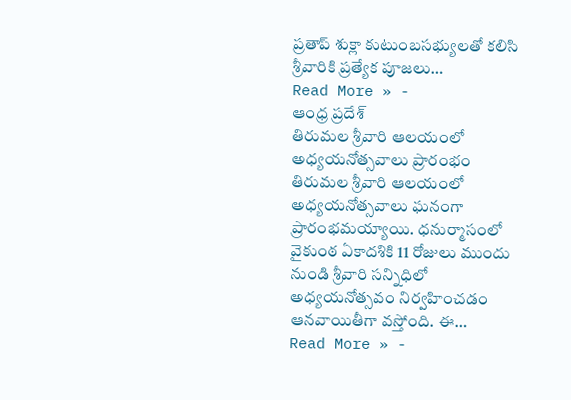ప్రతాప్ శుక్లా కుటుంబసభ్యులతో కలిసి శ్రీవారికి ప్రత్యేక పూజలు…
Read More » -
ఆంధ్ర ప్రదేశ్
తిరుమల శ్రీవారి ఆలయంలో అధ్యయనోత్సవాలు ప్రారంభం
తిరుమల శ్రీవారి ఆలయంలో అధ్యయనోత్సవాలు ఘనంగా ప్రారంభమయ్యాయి. ధనుర్మాసంలో వైకుంఠ ఏకాదశికి 11 రోజులు ముందు నుండి శ్రీవారి సన్నిధిలో అధ్యయనోత్సవం నిర్వహించడం ఆనవాయితీగా వస్తోంది. ఈ…
Read More » -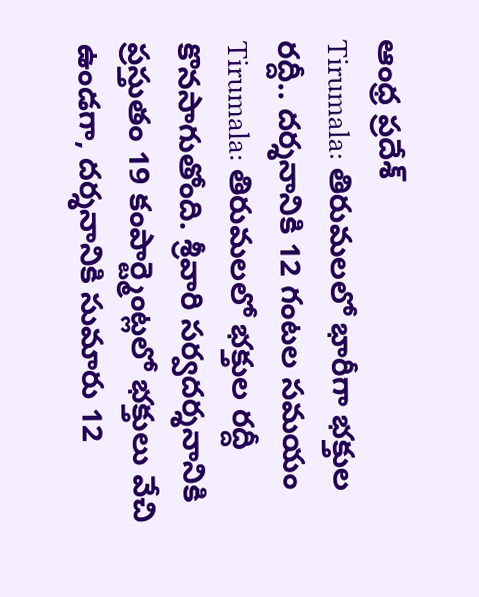ఆంధ్ర ప్రదేశ్
Tirumala: తిరుమలలో భారీగా భక్తుల రద్దీ.. దర్శనానికి 12 గంటల సమయం
Tirumala: తిరుమలలో భక్తుల రద్దీ కొనసాగుతోంది. శ్రీవారి సర్వదర్శనానికి ప్రస్తుతం 19 కంపార్ట్మెంట్లలో భక్తులు వేచి ఉండగా, దర్శనానికి సుమారు 12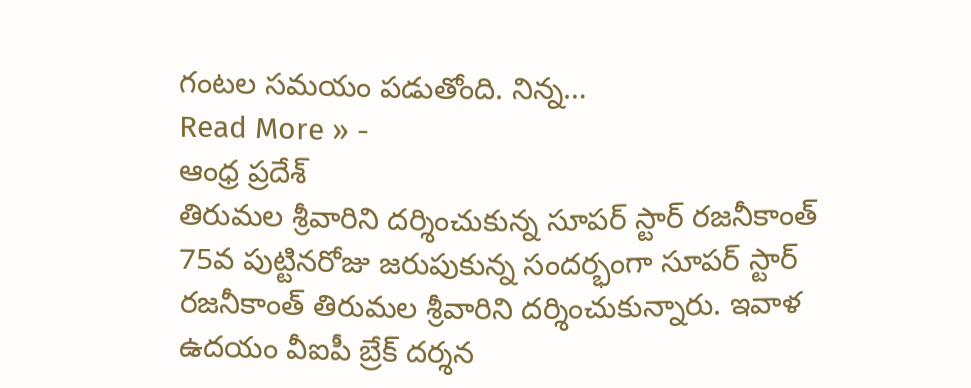గంటల సమయం పడుతోంది. నిన్న…
Read More » -
ఆంధ్ర ప్రదేశ్
తిరుమల శ్రీవారిని దర్శించుకున్న సూపర్ స్టార్ రజనీకాంత్
75వ పుట్టినరోజు జరుపుకున్న సందర్భంగా సూపర్ స్టార్ రజనీకాంత్ తిరుమల శ్రీవారిని దర్శించుకున్నారు. ఇవాళ ఉదయం వీఐపీ బ్రేక్ దర్శన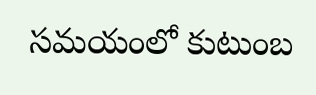సమయంలో కుటుంబ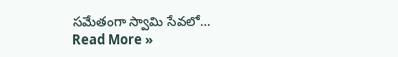సమేతంగా స్వామి సేవలో…
Read More »